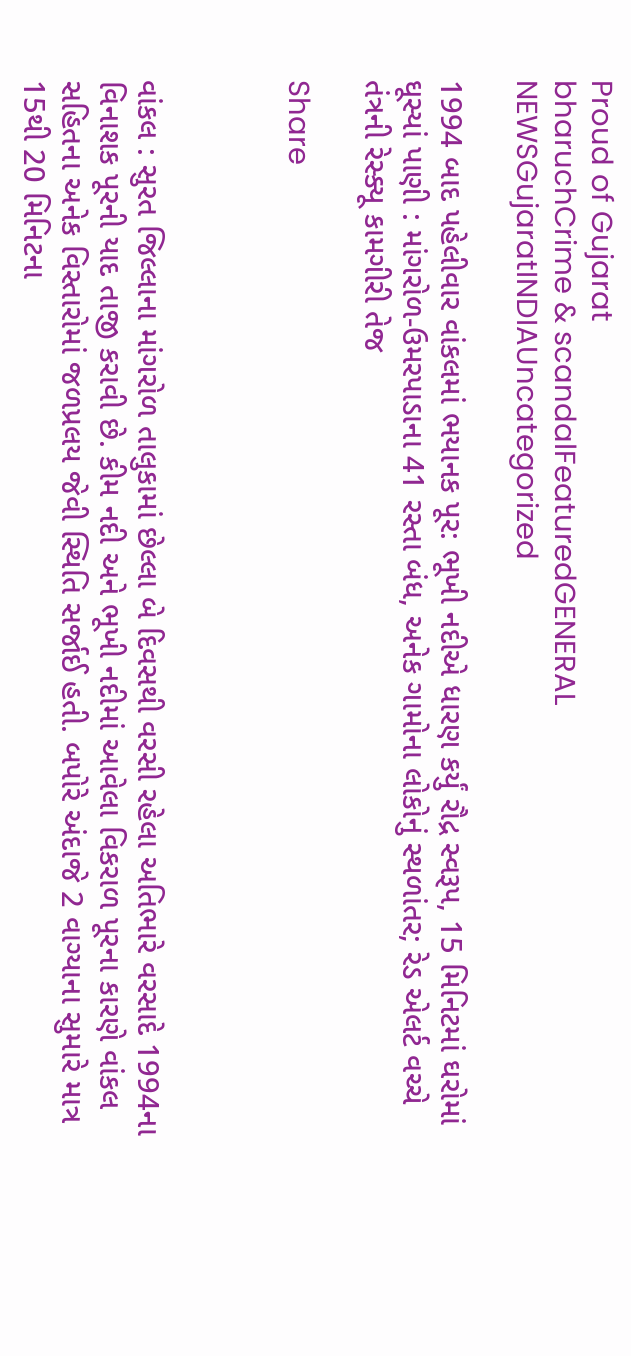Proud of Gujarat
bharuchCrime & scandalFeaturedGENERAL NEWSGujaratINDIAUncategorized

1994 બાદ પહેલીવાર વાંકલમાં ભયાનક પૂર: ભૂખી નદીએ ધારણ કર્યું રૌદ્ર સ્વરૂપ, 15 મિનિટમાં ઘરોમાં ઘૂસ્યાં પાણી : માંગરોળ-ઉમરપાડાના 41 રસ્તા બંધ, અનેક ગામોના લોકોનું સ્થળાંતર; રેડ એલર્ટ વચ્ચે તંત્રની રેસ્ક્યૂ કામગીરી તેજ

Share



વાંકલ : સુરત જિલ્લાના માંગરોળ તાલુકામાં છેલ્લા બે દિવસથી વરસી રહેલા અતિભારે વરસાદે 1994ના વિનાશક પૂરની યાદ તાજી કરાવી છે. કીમ નદી અને ભૂખી નદીમાં આવેલા વિકરાળ પૂરના કારણે વાંકલ સહિતના અનેક વિસ્તારોમાં જળપ્રલય જેવી સ્થિતિ સર્જાઈ હતી. બપોરે અંદાજે 2 વાગ્યાના સુમારે માત્ર 15થી 20 મિનિટના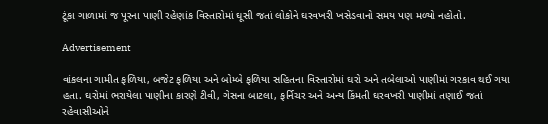ટૂંકા ગાળામાં જ પૂરના પાણી રહેણાંક વિસ્તારોમાં ઘૂસી જતાં લોકોને ઘરવખરી ખસેડવાનો સમય પણ મળ્યો નહોતો.

Advertisement

વાંકલના ગામીત ફળિયા, બજેટ ફળિયા અને બોમ્બે ફળિયા સહિતના વિસ્તારોમાં ઘરો અને તબેલાઓ પાણીમાં ગરકાવ થઈ ગયા હતા. ઘરોમાં ભરાયેલા પાણીના કારણે ટીવી, ગેસના બાટલા, ફર્નિચર અને અન્ય કિંમતી ઘરવખરી પાણીમાં તણાઈ જતાં રહેવાસીઓને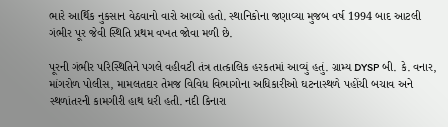ભારે આર્થિક નુકસાન વેઠવાનો વારો આવ્યો હતો. સ્થાનિકોના જણાવ્યા મુજબ વર્ષ 1994 બાદ આટલી ગંભીર પૂર જેવી સ્થિતિ પ્રથમ વખત જોવા મળી છે.

પૂરની ગંભીર પરિસ્થિતિને પગલે વહીવટી તંત્ર તાત્કાલિક હરકતમાં આવ્યું હતું. ગ્રામ્ય DYSP બી. કે. વનાર, માંગરોળ પોલીસ, મામલતદાર તેમજ વિવિધ વિભાગોના અધિકારીઓ ઘટનાસ્થળે પહોંચી બચાવ અને સ્થળાંતરની કામગીરી હાથ ધરી હતી. નદી કિનારા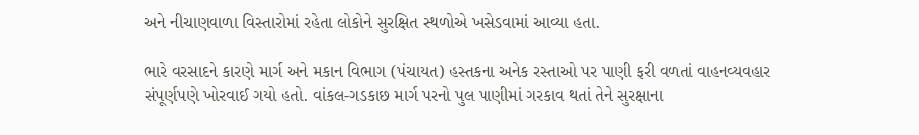અને નીચાણવાળા વિસ્તારોમાં રહેતા લોકોને સુરક્ષિત સ્થળોએ ખસેડવામાં આવ્યા હતા.

ભારે વરસાદને કારણે માર્ગ અને મકાન વિભાગ (પંચાયત) હસ્તકના અનેક રસ્તાઓ પર પાણી ફરી વળતાં વાહનવ્યવહાર સંપૂર્ણપણે ખોરવાઈ ગયો હતો. વાંકલ-ગડકાછ માર્ગ પરનો પુલ પાણીમાં ગરકાવ થતાં તેને સુરક્ષાના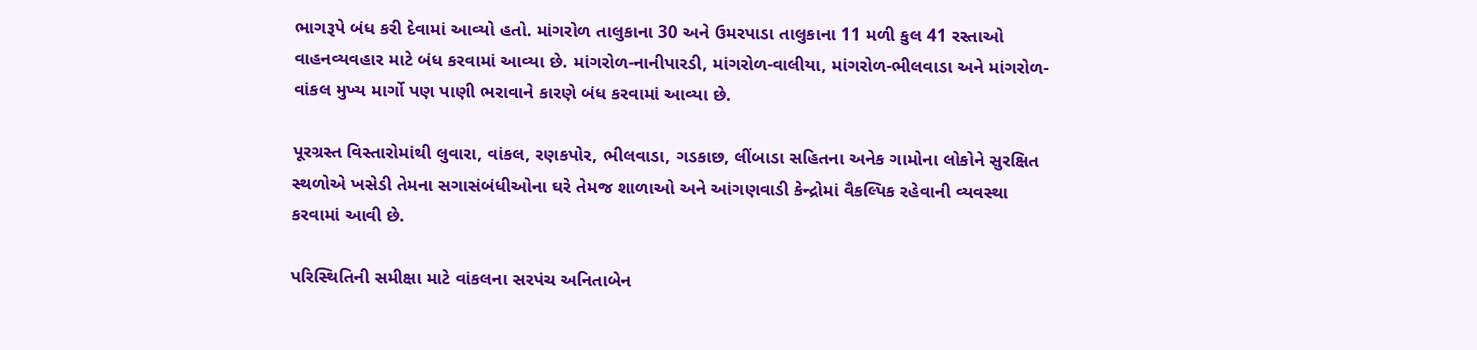ભાગરૂપે બંધ કરી દેવામાં આવ્યો હતો. માંગરોળ તાલુકાના 30 અને ઉમરપાડા તાલુકાના 11 મળી કુલ 41 રસ્તાઓ વાહનવ્યવહાર માટે બંધ કરવામાં આવ્યા છે. માંગરોળ-નાનીપારડી, માંગરોળ-વાલીયા, માંગરોળ-ભીલવાડા અને માંગરોળ-વાંકલ મુખ્ય માર્ગો પણ પાણી ભરાવાને કારણે બંધ કરવામાં આવ્યા છે.

પૂરગ્રસ્ત વિસ્તારોમાંથી લુવારા, વાંકલ, રણકપોર, ભીલવાડા, ગડકાછ, લીંબાડા સહિતના અનેક ગામોના લોકોને સુરક્ષિત સ્થળોએ ખસેડી તેમના સગાસંબંધીઓના ઘરે તેમજ શાળાઓ અને આંગણવાડી કેન્દ્રોમાં વૈકલ્પિક રહેવાની વ્યવસ્થા કરવામાં આવી છે.

પરિસ્થિતિની સમીક્ષા માટે વાંકલના સરપંચ અનિતાબેન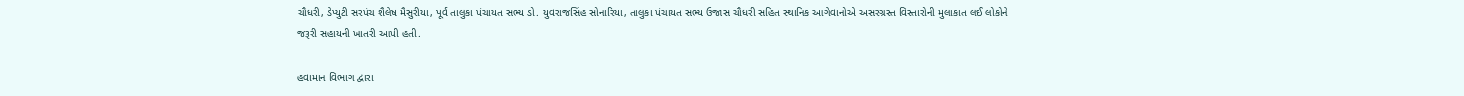ચૌધરી, ડેપ્યુટી સરપંચ શૈલેષ મૈસુરીયા, પૂર્વ તાલુકા પંચાયત સભ્ય ડો. યુવરાજસિંહ સોનારિયા, તાલુકા પંચાયત સભ્ય ઉજાસ ચૌધરી સહિત સ્થાનિક આગેવાનોએ અસરગ્રસ્ત વિસ્તારોની મુલાકાત લઈ લોકોને જરૂરી સહાયની ખાતરી આપી હતી.

હવામાન વિભાગ દ્વારા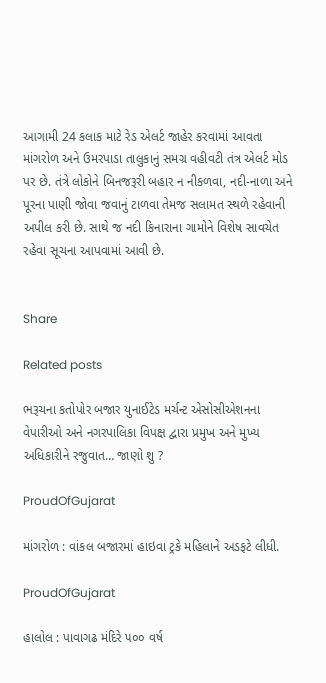આગામી 24 કલાક માટે રેડ એલર્ટ જાહેર કરવામાં આવતા માંગરોળ અને ઉમરપાડા તાલુકાનું સમગ્ર વહીવટી તંત્ર એલર્ટ મોડ પર છે. તંત્રે લોકોને બિનજરૂરી બહાર ન નીકળવા, નદી-નાળા અને પૂરના પાણી જોવા જવાનું ટાળવા તેમજ સલામત સ્થળે રહેવાની અપીલ કરી છે. સાથે જ નદી કિનારાના ગામોને વિશેષ સાવચેત રહેવા સૂચના આપવામાં આવી છે.


Share

Related posts

ભરૂચના કતોપોર બજાર યુનાઈટેડ મર્ચન્ટ એસોસીએશનના વેપારીઓ અને નગરપાલિકા વિપક્ષ દ્વારા પ્રમુખ અને મુખ્ય અધિકારીને રજુવાત… જાણો શુ ?

ProudOfGujarat

માંગરોળ : વાંકલ બજારમાં હાઇવા ટ્રકે મહિલાને અડફટે લીધી.

ProudOfGujarat

હાલોલ : પાવાગઢ મંદિરે ૫૦૦ વર્ષ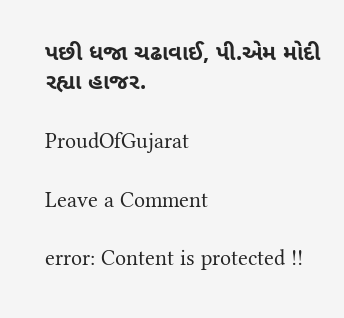પછી ધજા ચઢાવાઈ, પી.એમ મોદી રહ્યા હાજર.

ProudOfGujarat

Leave a Comment

error: Content is protected !!